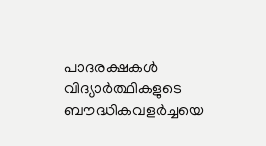പാദരക്ഷകൾ വിദ്യാർത്ഥികളുടെ ബൗദ്ധികവളർച്ചയെ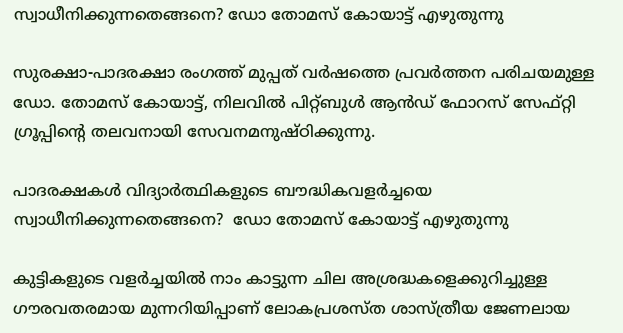സ്വാധീനിക്കുന്നതെങ്ങനെ? ഡോ തോമസ് കോയാട്ട് എഴുതുന്നു

സുരക്ഷാ-പാദരക്ഷാ രംഗത്ത് മുപ്പത് വര്‍ഷത്തെ പ്രവര്‍ത്തന പരിചയമുള്ള ഡോ. തോമസ് കോയാട്ട്, നിലവില്‍ പിറ്റ്ബുള്‍ ആന്‍ഡ് ഫോറസ് സേഫ്റ്റി ഗ്രൂപ്പിന്റെ തലവനായി സേവനമനുഷ്ഠിക്കുന്നു.

പാദരക്ഷകൾ വിദ്യാർത്ഥികളുടെ ബൗദ്ധികവളർച്ചയെ സ്വാധീനിക്കുന്നതെങ്ങനെ?  ഡോ തോമസ് കോയാട്ട് എഴുതുന്നു

കുട്ടികളുടെ വളര്‍ച്ചയില്‍ നാം കാട്ടുന്ന ചില അശ്രദ്ധകളെക്കുറിച്ചുള്ള ഗൗരവതരമായ മുന്നറിയിപ്പാണ് ലോകപ്രശസ്ത ശാസ്ത്രീയ ജേണലായ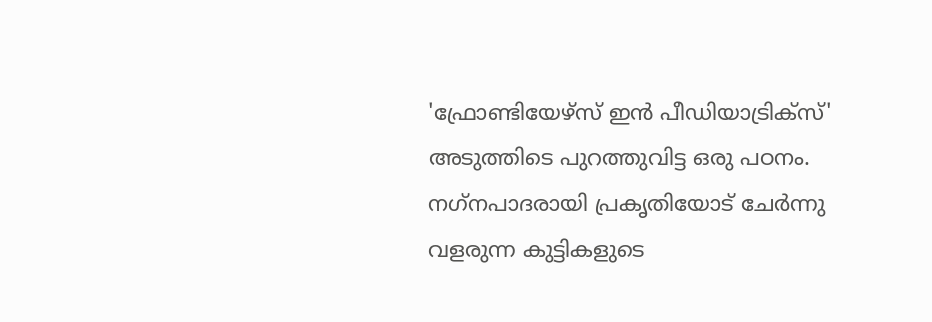'ഫ്രോണ്ടിയേഴ്സ് ഇന്‍ പീഡിയാട്രിക്സ്' അടുത്തിടെ പുറത്തുവിട്ട ഒരു പഠനം. നഗ്‌നപാദരായി പ്രകൃതിയോട് ചേര്‍ന്നു വളരുന്ന കുട്ടികളുടെ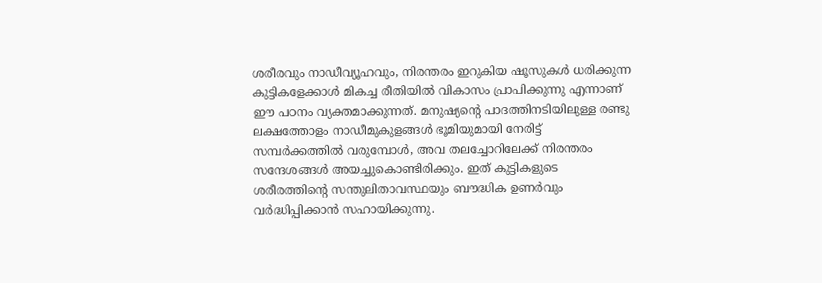ശരീരവും നാഡീവ്യൂഹവും, നിരന്തരം ഇറുകിയ ഷൂസുകള്‍ ധരിക്കുന്ന കുട്ടികളേക്കാള്‍ മികച്ച രീതിയില്‍ വികാസം പ്രാപിക്കുന്നു എന്നാണ് ഈ പഠനം വ്യക്തമാക്കുന്നത്. മനുഷ്യന്റെ പാദത്തിനടിയിലുള്ള രണ്ടു ലക്ഷത്തോളം നാഡീമുകുളങ്ങള്‍ ഭൂമിയുമായി നേരിട്ട് സമ്പര്‍ക്കത്തില്‍ വരുമ്പോള്‍, അവ തലച്ചോറിലേക്ക് നിരന്തരം സന്ദേശങ്ങള്‍ അയച്ചുകൊണ്ടിരിക്കും. ഇത് കുട്ടികളുടെ ശരീരത്തിന്റെ സന്തുലിതാവസ്ഥയും ബൗദ്ധിക ഉണര്‍വും വര്‍ദ്ധിപ്പിക്കാന്‍ സഹായിക്കുന്നു.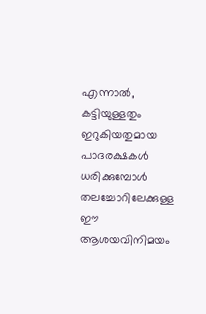എന്നാല്‍, കട്ടിയുള്ളതും ഇറുകിയതുമായ പാദരക്ഷകള്‍ ധരിക്കുമ്പോള്‍ തലച്ചോറിലേക്കുള്ള ഈ ആശയവിനിമയം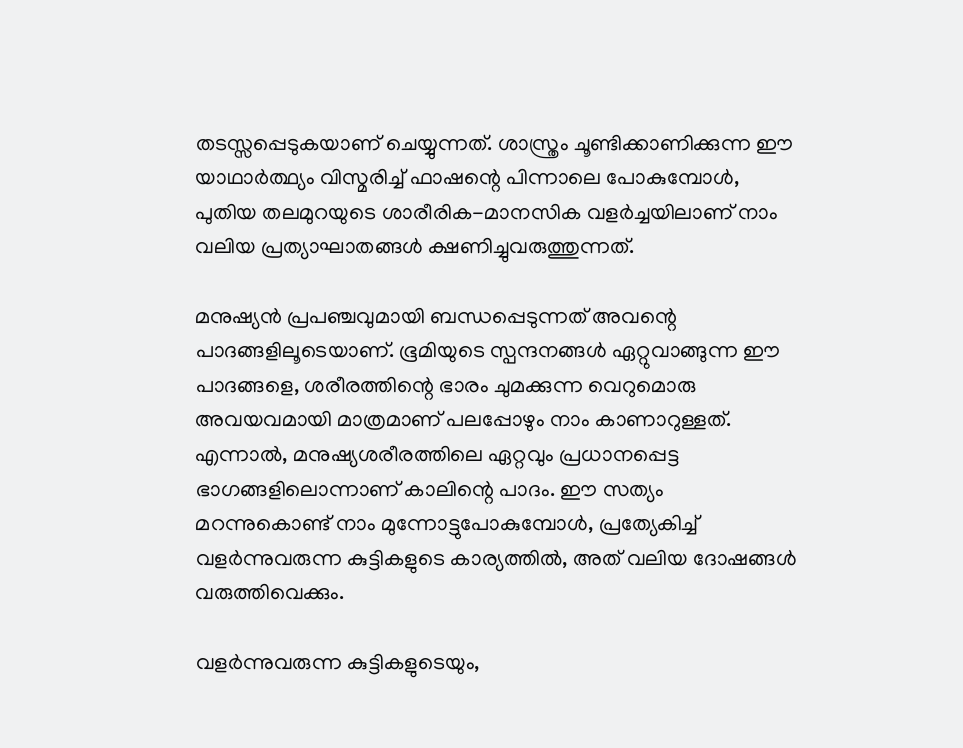തടസ്സപ്പെടുകയാണ് ചെയ്യുന്നത്. ശാസ്ത്രം ചൂണ്ടിക്കാണിക്കുന്ന ഈ യാഥാര്‍ത്ഥ്യം വിസ്മരിച്ച് ഫാഷന്റെ പിന്നാലെ പോകുമ്പോള്‍, പുതിയ തലമുറയുടെ ശാരീരിക-മാനസിക വളര്‍ച്ചയിലാണ് നാം വലിയ പ്രത്യാഘാതങ്ങള്‍ ക്ഷണിച്ചുവരുത്തുന്നത്.

മനുഷ്യന്‍ പ്രപഞ്ചവുമായി ബന്ധപ്പെടുന്നത് അവന്റെ പാദങ്ങളിലൂടെയാണ്. ഭൂമിയുടെ സ്പന്ദനങ്ങള്‍ ഏറ്റുവാങ്ങുന്ന ഈ പാദങ്ങളെ, ശരീരത്തിന്റെ ഭാരം ചുമക്കുന്ന വെറുമൊരു അവയവമായി മാത്രമാണ് പലപ്പോഴും നാം കാണാറുള്ളത്. എന്നാല്‍, മനുഷ്യശരീരത്തിലെ ഏറ്റവും പ്രധാനപ്പെട്ട ഭാഗങ്ങളിലൊന്നാണ് കാലിന്റെ പാദം. ഈ സത്യം മറന്നുകൊണ്ട് നാം മുന്നോട്ടുപോകുമ്പോള്‍, പ്രത്യേകിച്ച് വളര്‍ന്നുവരുന്ന കുട്ടികളുടെ കാര്യത്തില്‍, അത് വലിയ ദോഷങ്ങള്‍ വരുത്തിവെക്കും.

വളര്‍ന്നുവരുന്ന കുട്ടികളുടെയും,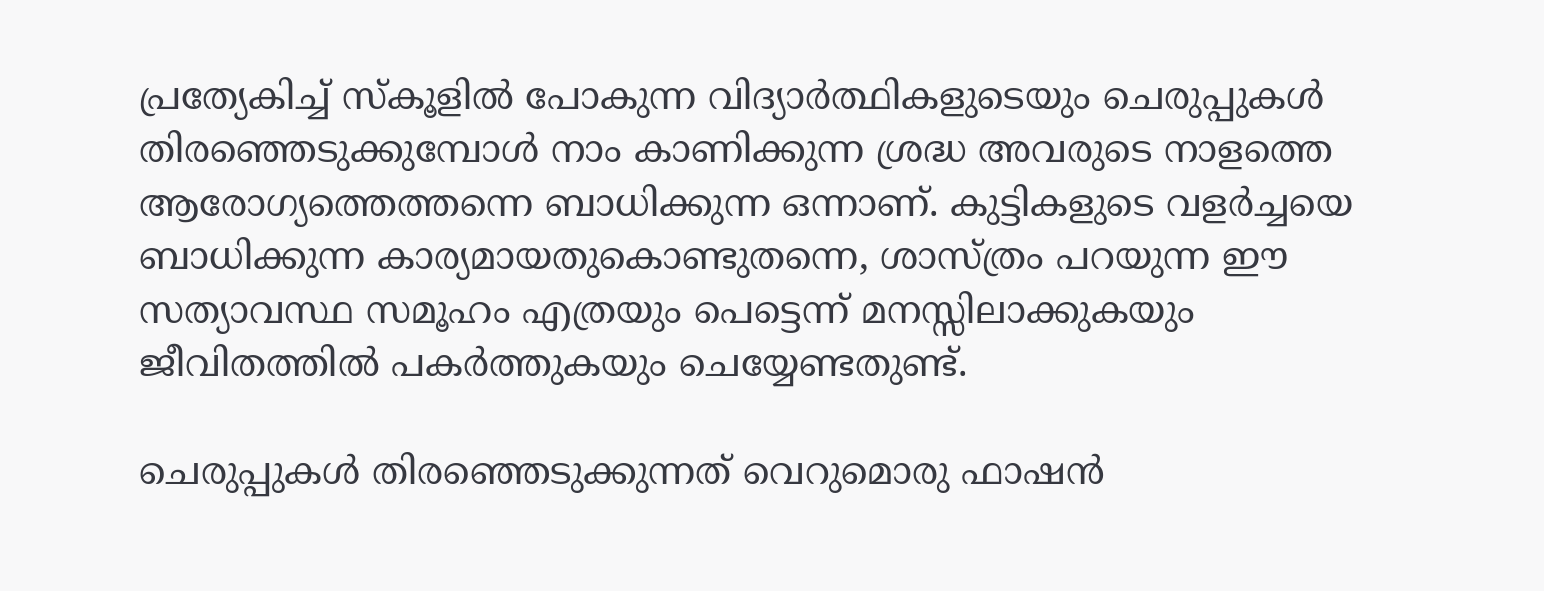പ്രത്യേകിച്ച് സ്‌കൂളില്‍ പോകുന്ന വിദ്യാര്‍ത്ഥികളുടെയും ചെരുപ്പുകള്‍ തിരഞ്ഞെടുക്കുമ്പോള്‍ നാം കാണിക്കുന്ന ശ്രദ്ധ അവരുടെ നാളത്തെ ആരോഗ്യത്തെത്തന്നെ ബാധിക്കുന്ന ഒന്നാണ്. കുട്ടികളുടെ വളര്‍ച്ചയെ ബാധിക്കുന്ന കാര്യമായതുകൊണ്ടുതന്നെ, ശാസ്ത്രം പറയുന്ന ഈ സത്യാവസ്ഥ സമൂഹം എത്രയും പെട്ടെന്ന് മനസ്സിലാക്കുകയും ജീവിതത്തില്‍ പകര്‍ത്തുകയും ചെയ്യേണ്ടതുണ്ട്.

ചെരുപ്പുകള്‍ തിരഞ്ഞെടുക്കുന്നത് വെറുമൊരു ഫാഷന്‍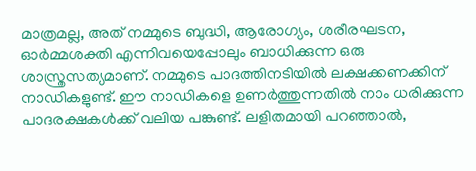മാത്രമല്ല, അത് നമ്മുടെ ബുദ്ധി, ആരോഗ്യം, ശരീരഘടന, ഓര്‍മ്മശക്തി എന്നിവയെപ്പോലും ബാധിക്കുന്ന ഒരു ശാസ്ത്രസത്യമാണ്. നമ്മുടെ പാദത്തിനടിയില്‍ ലക്ഷക്കണക്കിന് നാഡികളുണ്ട്. ഈ നാഡികളെ ഉണര്‍ത്തുന്നതില്‍ നാം ധരിക്കുന്ന പാദരക്ഷകള്‍ക്ക് വലിയ പങ്കുണ്ട്. ലളിതമായി പറഞ്ഞാല്‍,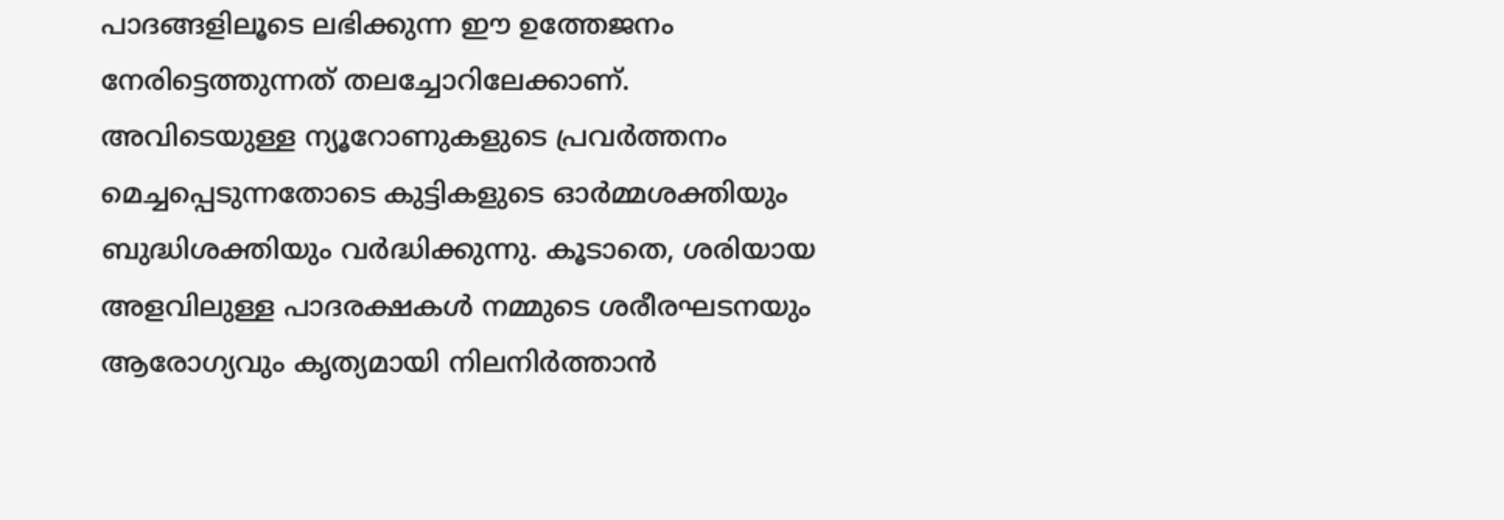പാദങ്ങളിലൂടെ ലഭിക്കുന്ന ഈ ഉത്തേജനം നേരിട്ടെത്തുന്നത് തലച്ചോറിലേക്കാണ്. അവിടെയുള്ള ന്യൂറോണുകളുടെ പ്രവര്‍ത്തനം മെച്ചപ്പെടുന്നതോടെ കുട്ടികളുടെ ഓര്‍മ്മശക്തിയും ബുദ്ധിശക്തിയും വര്‍ദ്ധിക്കുന്നു. കൂടാതെ, ശരിയായ അളവിലുള്ള പാദരക്ഷകള്‍ നമ്മുടെ ശരീരഘടനയും ആരോഗ്യവും കൃത്യമായി നിലനിര്‍ത്താന്‍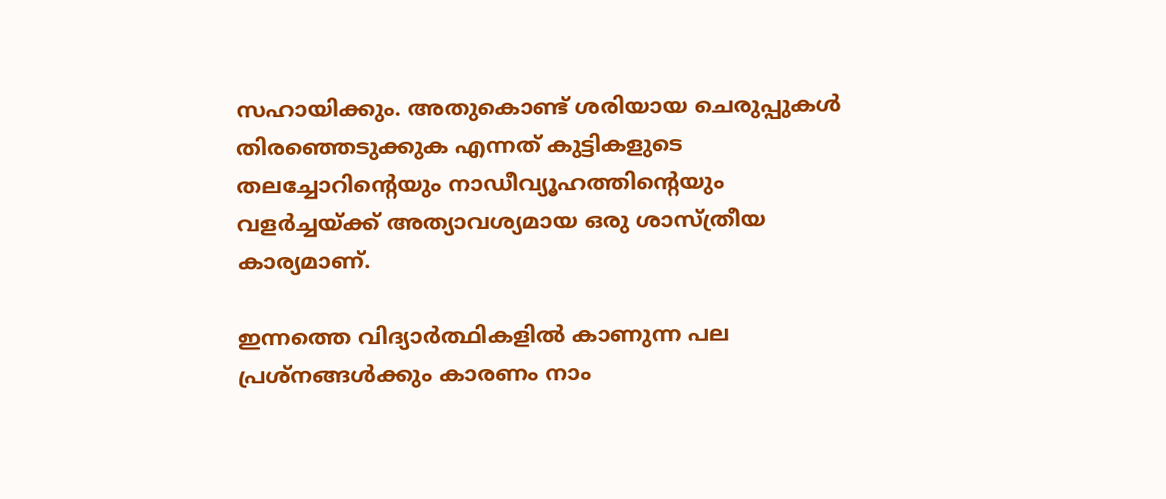സഹായിക്കും. അതുകൊണ്ട് ശരിയായ ചെരുപ്പുകള്‍ തിരഞ്ഞെടുക്കുക എന്നത് കുട്ടികളുടെ തലച്ചോറിന്റെയും നാഡീവ്യൂഹത്തിന്റെയും വളര്‍ച്ചയ്ക്ക് അത്യാവശ്യമായ ഒരു ശാസ്ത്രീയ കാര്യമാണ്.

ഇന്നത്തെ വിദ്യാര്‍ത്ഥികളില്‍ കാണുന്ന പല പ്രശ്‌നങ്ങള്‍ക്കും കാരണം നാം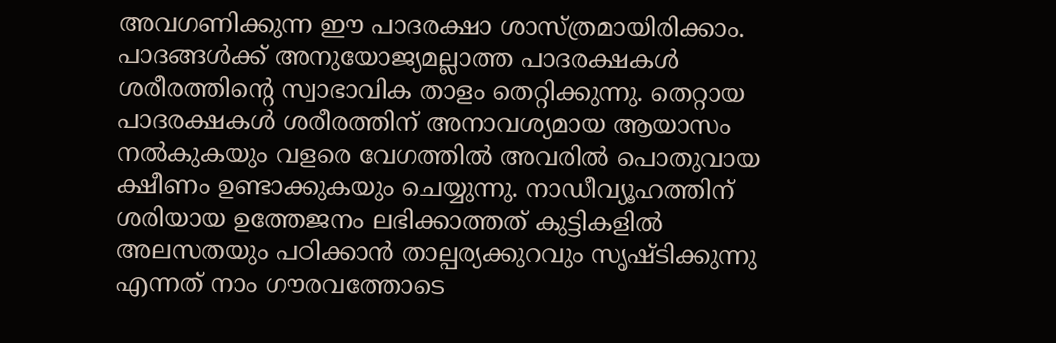അവഗണിക്കുന്ന ഈ പാദരക്ഷാ ശാസ്ത്രമായിരിക്കാം. പാദങ്ങള്‍ക്ക് അനുയോജ്യമല്ലാത്ത പാദരക്ഷകള്‍ ശരീരത്തിന്റെ സ്വാഭാവിക താളം തെറ്റിക്കുന്നു. തെറ്റായ പാദരക്ഷകള്‍ ശരീരത്തിന് അനാവശ്യമായ ആയാസം നല്‍കുകയും വളരെ വേഗത്തില്‍ അവരില്‍ പൊതുവായ ക്ഷീണം ഉണ്ടാക്കുകയും ചെയ്യുന്നു. നാഡീവ്യൂഹത്തിന് ശരിയായ ഉത്തേജനം ലഭിക്കാത്തത് കുട്ടികളില്‍ അലസതയും പഠിക്കാന്‍ താല്പര്യക്കുറവും സൃഷ്ടിക്കുന്നു എന്നത് നാം ഗൗരവത്തോടെ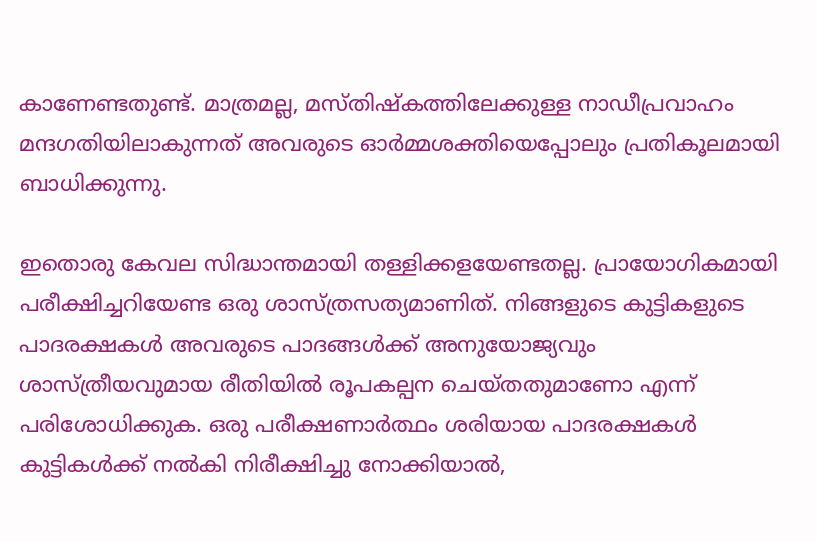കാണേണ്ടതുണ്ട്. മാത്രമല്ല, മസ്തിഷ്‌കത്തിലേക്കുള്ള നാഡീപ്രവാഹം മന്ദഗതിയിലാകുന്നത് അവരുടെ ഓര്‍മ്മശക്തിയെപ്പോലും പ്രതികൂലമായി ബാധിക്കുന്നു.

ഇതൊരു കേവല സിദ്ധാന്തമായി തള്ളിക്കളയേണ്ടതല്ല. പ്രായോഗികമായി പരീക്ഷിച്ചറിയേണ്ട ഒരു ശാസ്ത്രസത്യമാണിത്. നിങ്ങളുടെ കുട്ടികളുടെ പാദരക്ഷകള്‍ അവരുടെ പാദങ്ങള്‍ക്ക് അനുയോജ്യവും ശാസ്ത്രീയവുമായ രീതിയില്‍ രൂപകല്പന ചെയ്തതുമാണോ എന്ന് പരിശോധിക്കുക. ഒരു പരീക്ഷണാര്‍ത്ഥം ശരിയായ പാദരക്ഷകള്‍ കുട്ടികള്‍ക്ക് നല്‍കി നിരീക്ഷിച്ചു നോക്കിയാല്‍,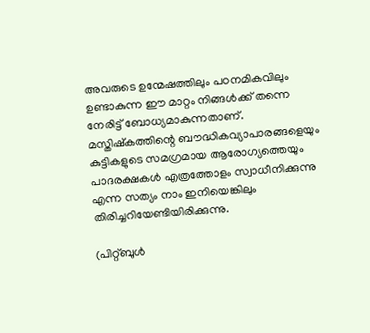അവരുടെ ഉന്മേഷത്തിലും പഠനമികവിലും ഉണ്ടാകുന്ന ഈ മാറ്റം നിങ്ങള്‍ക്ക് തന്നെ നേരിട്ട് ബോധ്യമാകുന്നതാണ്. മസ്തിഷ്‌കത്തിന്റെ ബൗദ്ധികവ്യാപാരങ്ങളെയും കുട്ടികളുടെ സമഗ്രമായ ആരോഗ്യത്തെയും പാദരക്ഷകള്‍ എത്രത്തോളം സ്വാധീനിക്കുന്നു എന്ന സത്യം നാം ഇനിയെങ്കിലും തിരിച്ചറിയേണ്ടിയിരിക്കുന്നു.

(പിറ്റ്ബുള്‍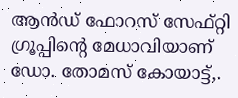ആന്‍ഡ് ഫോറസ് സേഫ്റ്റി ഗ്രൂപ്പിന്റെ മേധാവിയാണ് ഡോ. തോമസ് കോയാട്ട്,.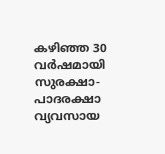കഴിഞ്ഞ 30 വര്‍ഷമായി സുരക്ഷാ-പാദരക്ഷാ വ്യവസായ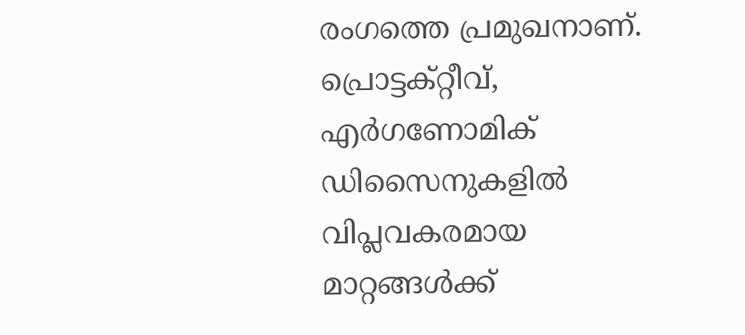രംഗത്തെ പ്രമുഖനാണ്. പ്രൊട്ടക്റ്റീവ്, എര്‍ഗണോമിക് ഡിസൈനുകളില്‍ വിപ്ലവകരമായ മാറ്റങ്ങള്‍ക്ക്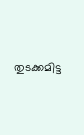തുടക്കമിട്ട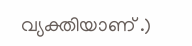വ്യക്തിയാണ് .)